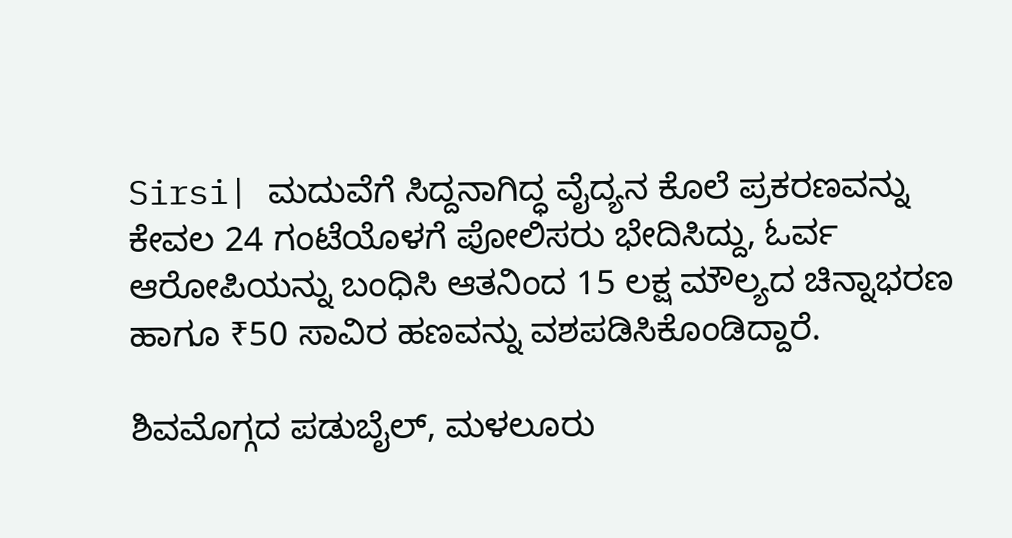Sirsi| ಮದುವೆಗೆ ಸಿದ್ದನಾಗಿದ್ಧ ವೈದ್ಯನ ಕೊಲೆ ಪ್ರಕರಣವನ್ನು ಕೇವಲ 24 ಗಂಟೆಯೊಳಗೆ ಪೋಲಿಸರು ಭೇದಿಸಿದ್ದು, ಓರ್ವ ಆರೋಪಿಯನ್ನು ಬಂಧಿಸಿ ಆತನಿಂದ 15 ಲಕ್ಷ ಮೌಲ್ಯದ ಚಿನ್ನಾಭರಣ‌ ಹಾಗೂ ₹50 ಸಾವಿರ‌ ಹಣವನ್ನು ವಶಪಡಿಸಿಕೊಂಡಿದ್ದಾರೆ.

ಶಿವಮೊಗ್ಗದ ಪಡುಬೈಲ್, ಮಳಲೂರು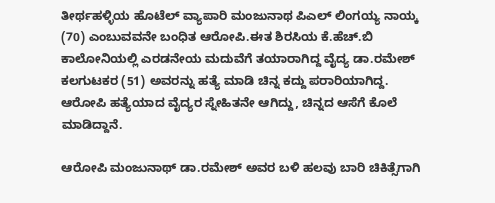ತೀರ್ಥಹಳ್ಳಿಯ ಹೊಟೆಲ್ ವ್ಯಾಪಾರಿ ಮಂಜುನಾಥ ಪಿಎಲ್ ಲಿಂಗಯ್ಯ ನಾಯ್ಕ (70) ಎಂಬುವವನೇ ಬಂಧಿತ ಆರೋಪಿ.ಈತ ಶಿರಸಿಯ ಕೆ.ಹೆಚ್.ಬಿ ಕಾಲೋನಿಯಲ್ಲಿ‌ ಎರಡನೇಯ ಮದುವೆಗೆ ತಯಾರಾಗಿದ್ದ ವೈದ್ಯ ಡಾ.ರಮೇಶ್ ಕಲಗುಟಕರ (51) ಅವರನ್ನು ಹತ್ಯೆ ಮಾಡಿ ಚಿನ್ನ ಕದ್ದು ಪರಾರಿಯಾಗಿದ್ದ. ಆರೋಪಿ ಹತ್ಯೆಯಾದ ವೈದ್ಯರ ಸ್ನೇಹಿತನೇ ಆಗಿದ್ದು, ಚಿನ್ನದ ಆಸೆಗೆ ಕೊಲೆ ಮಾಡಿದ್ದಾನೆ.

ಆರೋಪಿ ಮಂಜುನಾಥ್ ಡಾ.ರಮೇಶ್ ಅವರ ಬಳಿ ಹಲವು ಬಾರಿ ಚಿಕಿತ್ಸೆಗಾಗಿ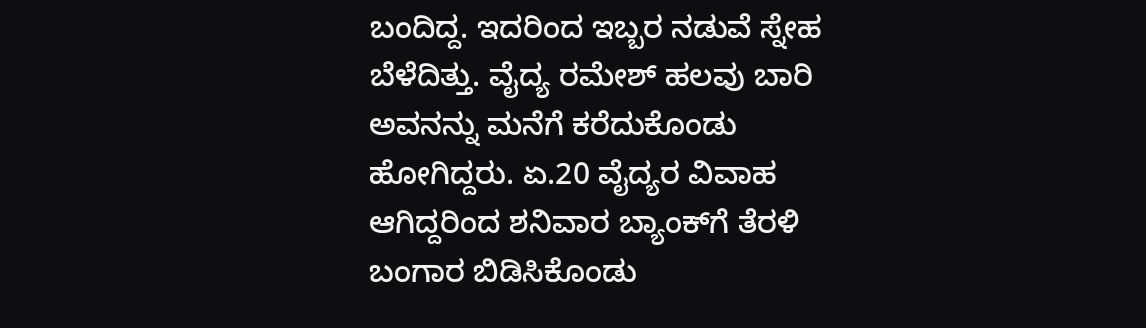ಬಂದಿದ್ದ. ಇದರಿಂದ ಇಬ್ಬರ ನಡುವೆ ಸ್ನೇಹ ಬೆಳೆದಿತ್ತು. ವೈದ್ಯ ರಮೇಶ್ ಹಲವು ಬಾರಿ ಅವನನ್ನು ಮನೆಗೆ ಕರೆದುಕೊಂಡು ಹೋಗಿದ್ದರು. ಏ.20 ವೈದ್ಯರ ವಿವಾಹ ಆಗಿದ್ದರಿಂದ ಶನಿವಾರ ಬ್ಯಾಂಕ್‌ಗೆ ತೆರಳಿ ಬಂಗಾರ ಬಿಡಿಸಿಕೊಂಡು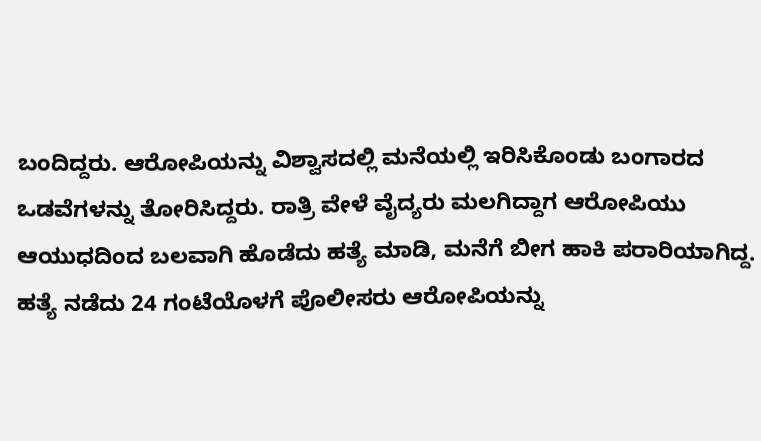ಬಂದಿದ್ದರು. ಆರೋಪಿಯನ್ನು ವಿಶ್ವಾಸದಲ್ಲಿ ಮನೆಯಲ್ಲಿ ಇರಿಸಿಕೊಂಡು ಬಂಗಾರದ ಒಡವೆಗಳನ್ನು ತೋರಿಸಿದ್ದರು. ರಾತ್ರಿ ವೇಳೆ ವೈದ್ಯರು ಮಲಗಿದ್ದಾಗ ಆರೋಪಿಯು ಆಯುಧದಿಂದ ಬಲವಾಗಿ ಹೊಡೆದು ಹತ್ಯೆ ಮಾಡಿ, ಮನೆಗೆ ಬೀಗ ಹಾಕಿ ಪರಾರಿಯಾಗಿದ್ದ. ಹತ್ಯೆ ನಡೆದು 24 ಗಂಟೆಯೊಳಗೆ ಪೊಲೀಸರು ಆರೋಪಿಯನ್ನು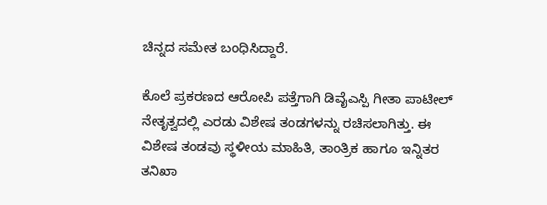ಚಿನ್ನದ ಸಮೇತ ಬಂಧಿಸಿದ್ದಾರೆ.

ಕೊಲೆ ಪ್ರಕರಣದ ಆರೋಪಿ ಪತ್ತೆಗಾಗಿ ಡಿವೈಎಸ್ಪಿ ಗೀತಾ ಪಾಟೀಲ್ ನೇತೃತ್ವದಲ್ಲಿ ಎರಡು ವಿಶೇಷ ತಂಡಗಳನ್ನು ರಚಿಸಲಾಗಿತ್ತು. ಈ ವಿಶೇಷ ತಂಡವು ಸ್ಥಳೀಯ ಮಾಹಿತಿ, ತಾಂತ್ರಿಕ ಹಾಗೂ ಇನ್ನಿತರ ತನಿಖಾ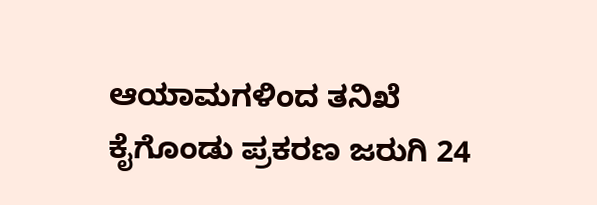ಆಯಾಮಗಳಿಂದ ತನಿಖೆ ಕೈಗೊಂಡು ಪ್ರಕರಣ ಜರುಗಿ 24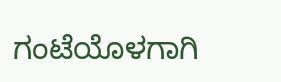ಗಂಟೆಯೊಳಗಾಗಿ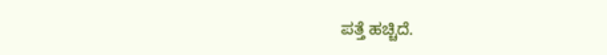ಪತ್ತೆ ಹಚ್ಚಿದೆ.